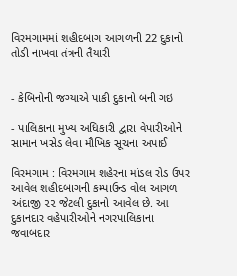વિરમગામમાં શહીદબાગ આગળની 22 દુકાનો તોડી નાખવા તંત્રની તૈયારી


- કેબિનોની જગ્યાએ પાકી દુકાનો બની ગઇ

- પાલિકાના મુખ્ય અધિકારી દ્વારા વેપારીઓને સામાન ખસેડ લેવા મૌખિક સૂચના અપાઈ

વિરમગામ : વિરમગામ શહેરના માંડલ રોડ ઉપર આવેલ શહીદબાગની કમ્પાઉન્ડ વોલ આગળ અંદાજી ૨૨ જેટલી દુકાનો આવેલ છે. આ દુકાનદાર વહેપારીઓને નગરપાલિકાના જવાબદાર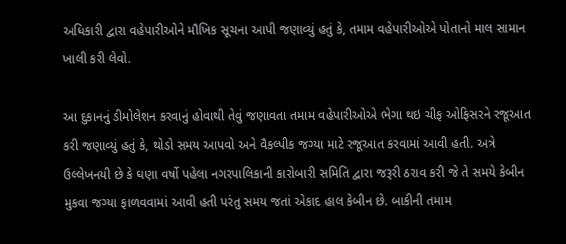અધિકારી દ્વારા વહેપારીઓને મૌખિક સૂચના આપી જણાવ્યું હતું કે, તમામ વહેપારીઓએ પોતાનો માલ સામાન ખાલી કરી લેવો.

આ દુકાનનું ડીમોલેશન કરવાનું હોવાથી તેવું જણાવતા તમામ વહેપારીઓએ ભેગા થઇ ચીફ ઓફિસરને રજૂઆત કરી જણાવ્યું હતું કે, થોડો સમય આપવો અને વૈકલ્પીક જગ્યા માટે રજૂઆત કરવામાં આવી હતી. અત્રે ઉલ્લેખનયી છે કે ઘણા વર્ષો પહેલા નગરપાલિકાની કારોબારી સમિતિ દ્વારા જરૂરી ઠરાવ કરી જે તે સમયે કેબીન મુકવા જગ્યા ફાળવવામાં આવી હતી પરંતુ સમય જતાં એકાદ હાલ કેબીન છે. બાકીની તમામ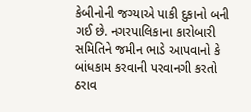કેબીનોની જગ્યાએ પાકી દુકાનો બની ગઈ છે. નગરપાલિકાના કારોબારી સમિતિને જમીન ભાડે આપવાનો કે બાંધકામ કરવાની પરવાનગી કરતો ઠરાવ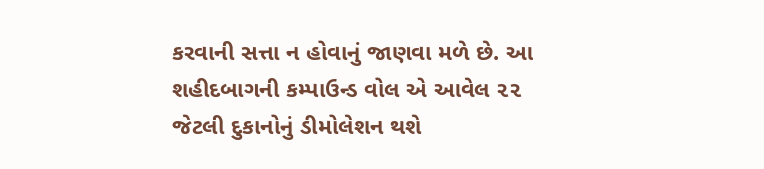કરવાની સત્તા ન હોવાનું જાણવા મળે છે. આ શહીદબાગની કમ્પાઉન્ડ વોલ એ આવેલ ૨૨ જેટલી દુકાનોનું ડીમોલેશન થશે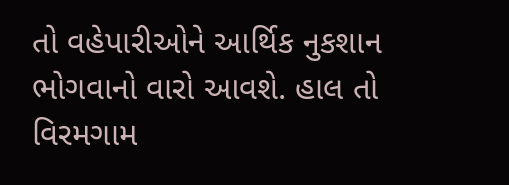તો વહેપારીઓને આર્થિક નુકશાન ભોગવાનો વારો આવશે. હાલ તો વિરમગામ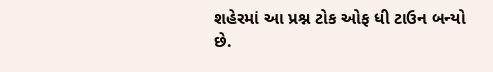શહેરમાં આ પ્રશ્ન ટોક ઓફ ધી ટાઉન બન્યો છે.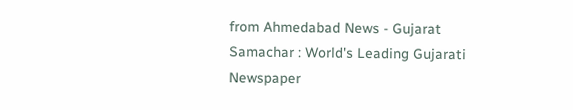from Ahmedabad News - Gujarat Samachar : World's Leading Gujarati Newspaper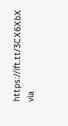https://ift.tt/3CX6XbX
via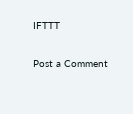IFTTT

Post a Comment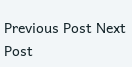Previous Post Next Post